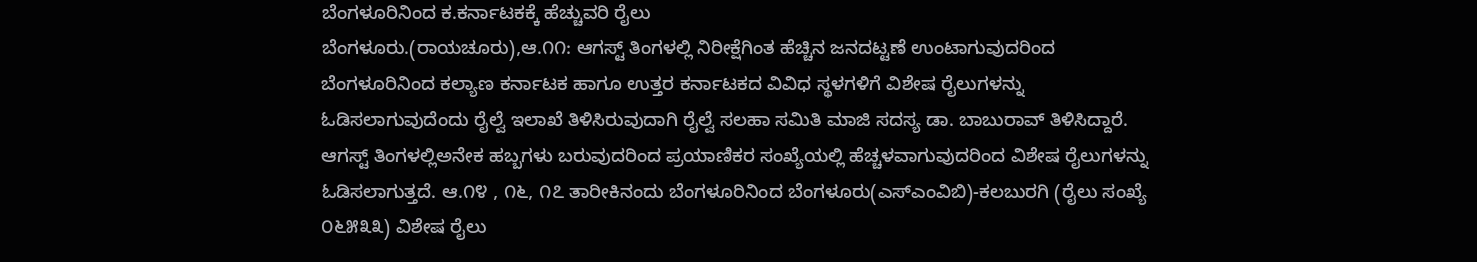ಬೆಂಗಳೂರಿನಿಂದ ಕ.ಕರ್ನಾಟಕಕ್ಕೆ ಹೆಚ್ಚುವರಿ ರೈಲು
ಬೆಂಗಳೂರು.(ರಾಯಚೂರು),ಆ.೧೧: ಆಗಸ್ಟ್ ತಿಂಗಳಲ್ಲಿ ನಿರೀಕ್ಷೆಗಿಂತ ಹೆಚ್ಚಿನ ಜನದಟ್ಟಣೆ ಉಂಟಾಗುವುದರಿಂದ ಬೆಂಗಳೂರಿನಿಂದ ಕಲ್ಯಾಣ ಕರ್ನಾಟಕ ಹಾಗೂ ಉತ್ತರ ಕರ್ನಾಟಕದ ವಿವಿಧ ಸ್ಥಳಗಳಿಗೆ ವಿಶೇಷ ರೈಲುಗಳನ್ನು ಓಡಿಸಲಾಗುವುದೆಂದು ರೈಲ್ವೆ ಇಲಾಖೆ ತಿಳಿಸಿರುವುದಾಗಿ ರೈಲ್ವೆ ಸಲಹಾ ಸಮಿತಿ ಮಾಜಿ ಸದಸ್ಯ ಡಾ. ಬಾಬುರಾವ್ ತಿಳಿಸಿದ್ದಾರೆ.
ಆಗಸ್ಟ್ ತಿಂಗಳಲ್ಲಿಅನೇಕ ಹಬ್ಬಗಳು ಬರುವುದರಿಂದ ಪ್ರಯಾಣಿಕರ ಸಂಖ್ಯೆಯಲ್ಲಿ ಹೆಚ್ಚಳವಾಗುವುದರಿಂದ ವಿಶೇಷ ರೈಲುಗಳನ್ನು ಓಡಿಸಲಾಗುತ್ತದೆ. ಆ.೧೪ , ೧೬, ೧೭ ತಾರೀಕಿನಂದು ಬೆಂಗಳೂರಿನಿಂದ ಬೆಂಗಳೂರು(ಎಸ್‌ಎಂವಿಬಿ)-ಕಲಬುರಗಿ (ರೈಲು ಸಂಖ್ಯೆ ೦೬೫೩೩) ವಿಶೇಷ ರೈಲು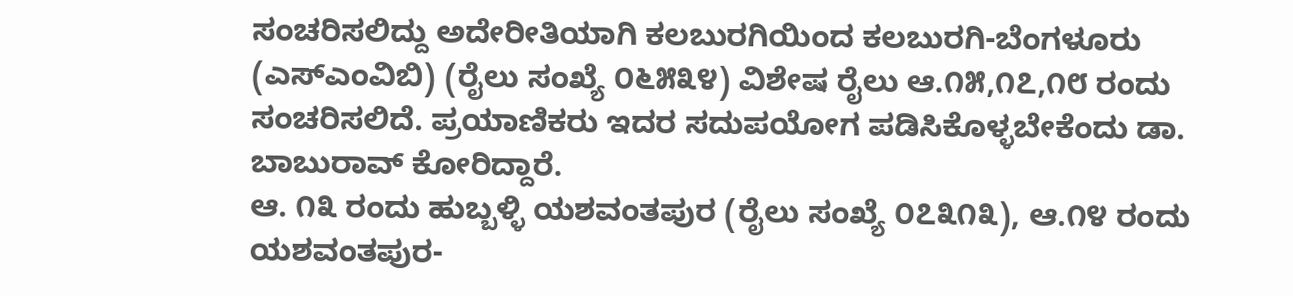ಸಂಚರಿಸಲಿದ್ದು ಅದೇರೀತಿಯಾಗಿ ಕಲಬುರಗಿಯಿಂದ ಕಲಬುರಗಿ-ಬೆಂಗಳೂರು (ಎಸ್‌ಎಂವಿಬಿ) (ರೈಲು ಸಂಖ್ಯೆ ೦೬೫೩೪) ವಿಶೇಷ ರೈಲು ಆ.೧೫,೧೭,೧೮ ರಂದು ಸಂಚರಿಸಲಿದೆ. ಪ್ರಯಾಣಿಕರು ಇದರ ಸದುಪಯೋಗ ಪಡಿಸಿಕೊಳ್ಳಬೇಕೆಂದು ಡಾ. ಬಾಬುರಾವ್ ಕೋರಿದ್ದಾರೆ.
ಆ. ೧೩ ರಂದು ಹುಬ್ಬಳ್ಳಿ ಯಶವಂತಪುರ (ರೈಲು ಸಂಖ್ಯೆ ೦೭೩೧೩), ಆ.೧೪ ರಂದು ಯಶವಂತಪುರ-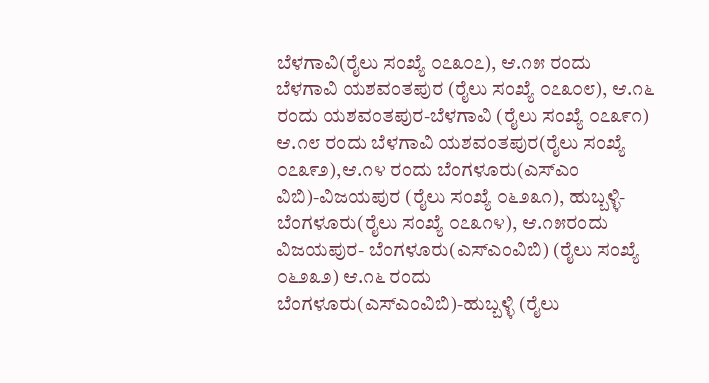ಬೆಳಗಾವಿ(ರೈಲು ಸಂಖ್ಯೆ ೦೭೩೦೭), ಆ.೧೫ ರಂದು ಬೆಳಗಾವಿ ಯಶವಂತಪುರ (ರೈಲು ಸಂಖ್ಯೆ ೦೭೩೦೮), ಆ.೧೬ ರಂದು ಯಶವಂತಪುರ-ಬೆಳಗಾವಿ (ರೈಲು ಸಂಖ್ಯೆ ೦೭೩೯೧) ಆ.೧೮ ರಂದು ಬೆಳಗಾವಿ ಯಶವಂತಪುರ(ರೈಲು ಸಂಖ್ಯೆ ೦೭೩೯೨),ಆ.೧೪ ರಂದು ಬೆಂಗಳೂರು(ಎಸ್‌ಎಂ ವಿಬಿ)-ವಿಜಯಪುರ (ರೈಲು ಸಂಖ್ಯೆ ೦೬೨೩೧), ಹುಬ್ಬಳ್ಳಿ- ಬೆಂಗಳೂರು(ರೈಲು ಸಂಖ್ಯೆ ೦೭೩೧೪), ಆ.೧೫ರಂದು ವಿಜಯಪುರ- ಬೆಂಗಳೂರು(ಎಸ್‌ಎಂವಿಬಿ) (ರೈಲು ಸಂಖ್ಯೆ ೦೬೨೩೨) ಆ.೧೬ ರಂದು ಬೆಂಗಳೂರು(ಎಸ್‌ಎಂವಿಬಿ)-ಹುಬ್ಬಳ್ಳಿ (ರೈಲು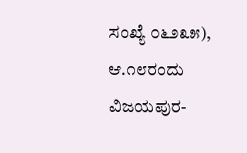ಸಂಖ್ಯೆ ೦೬೨೩೫), ಆ.೧೮ರಂದು ವಿಜಯಪುರ-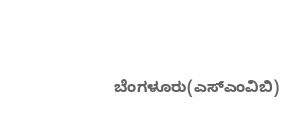ಬೆಂಗಳೂರು(ಎಸ್‌ಎಂವಿಬಿ)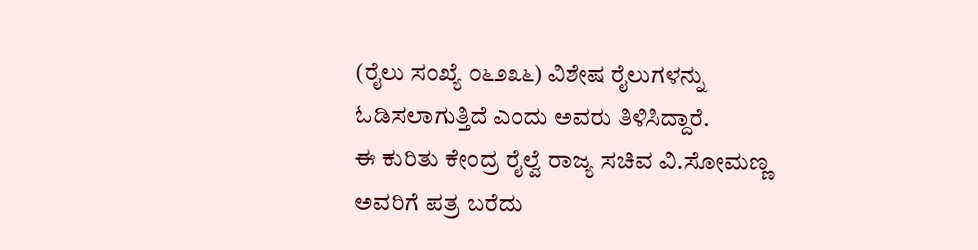(ರೈಲು ಸಂಖ್ಯೆ ೦೬೨೩೬) ವಿಶೇಷ ರೈಲುಗಳನ್ನು ಓಡಿಸಲಾಗುತ್ತಿದೆ ಎಂದು ಅವರು ತಿಳಿಸಿದ್ದಾರೆ.
ಈ ಕುರಿತು ಕೇಂದ್ರ ರೈಲ್ವೆ ರಾಜ್ಯ ಸಚಿವ ವಿ.ಸೋಮಣ್ಣ ಅವರಿಗೆ ಪತ್ರ ಬರೆದು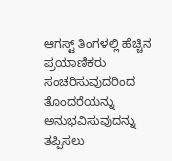ಆಗಸ್ಟ್ ತಿಂಗಳಲ್ಲಿ ಹೆಚ್ಚಿನ ಪ್ರಯಾಣಿಕರು ಸಂಚರಿಸುವುದರಿಂದ ತೊಂದರೆಯನ್ನು ಅನುಭವಿಸುವುದನ್ನು ತಪ್ಪಿಸಲು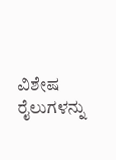ವಿಶೇಷ ರೈಲುಗಳನ್ನು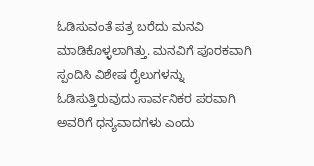ಓಡಿಸುವಂತೆ ಪತ್ರ ಬರೆದು ಮನವಿ ಮಾಡಿಕೊಳ್ಳಲಾಗಿತ್ತು. ಮನವಿಗೆ ಪೂರಕವಾಗಿ ಸ್ಪಂದಿಸಿ ವಿಶೇಷ ರೈಲುಗಳನ್ನು ಓಡಿಸುತ್ತಿರುವುದು ಸಾರ್ವನಿಕರ ಪರವಾಗಿ ಅವರಿಗೆ ಧನ್ಯವಾದಗಳು ಎಂದು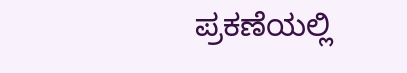ಪ್ರಕಣೆಯಲ್ಲಿ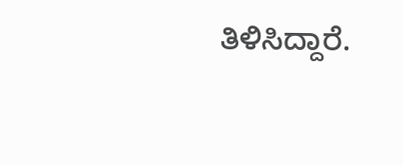ತಿಳಿಸಿದ್ದಾರೆ.